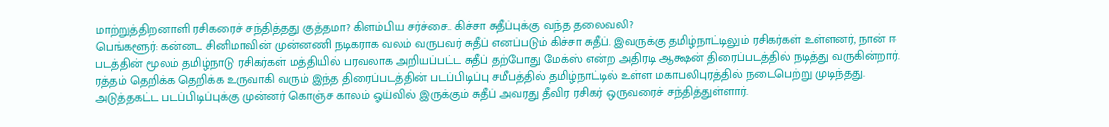மாற்றுத்திறனாளி ரசிகரைச் சந்தித்தது குத்தமா? கிளம்பிய சர்ச்சை.. கிச்சா சுதீப்புக்கு வந்த தலைவலி?
பெங்களூர்: கன்னட சினிமாவின் முன்னணி நடிகராக வலம் வருபவர் சுதீப் எனப்படும் கிச்சா சுதீப். இவருக்கு தமிழ்நாட்டிலும் ரசிகர்கள் உள்ளனர், நான் ஈ படத்தின் மூலம் தமிழ்நாடு ரசிகர்கள் மத்தியில் பரவலாக அறியப்பட்ட சுதீப் தற்போது மேக்ஸ் என்ற அதிரடி ஆக்ஷன் திரைப்படத்தில் நடித்து வருகின்றார்.
ரத்தம் தெறிக்க தெறிக்க உருவாகி வரும் இந்த திரைப்படத்தின் படப்பிடிப்பு சமீபத்தில் தமிழ்நாட்டில் உள்ள மகாபலிபுரத்தில் நடைபெற்று முடிந்தது. அடுத்தகட்ட படப்பிடிப்புக்கு முன்னர் கொஞ்ச காலம் ஓய்வில் இருக்கும் சுதீப் அவரது தீவிர ரசிகர் ஒருவரைச் சந்தித்துள்ளார்.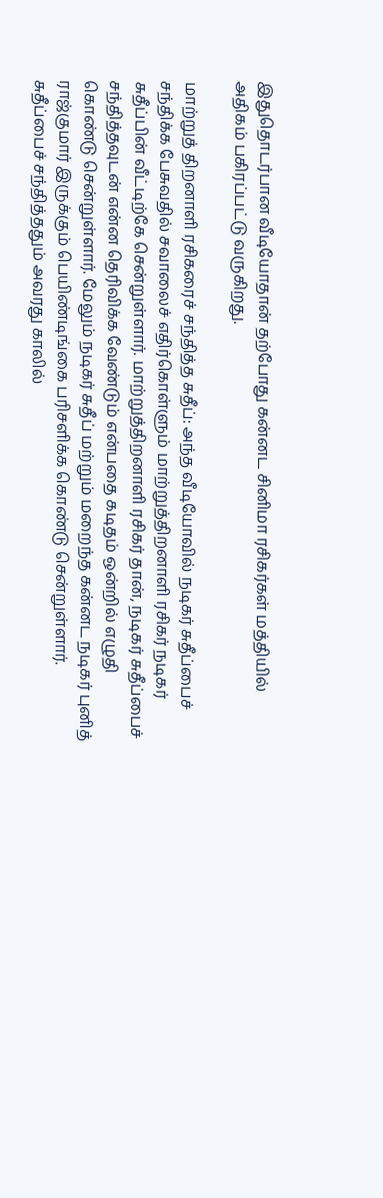இதுதொடர்பான வீடியோதான் தற்போது கன்னட சினிமா ரசிகர்கள் மத்தியில் அதிகம் பகிரப்பட்டு வருகிறது.

மாற்றுத் திறனாளி ரசிகரைச் சந்தித்த சுதீப்: அந்த வீடியோவில் நடிகர் சுதீப்பைச் சந்திக்க பேசுவதில் சவாலைச் எதிர்கொள்ளும் மாற்றுத்திறனாளி ரசிகர் நடிகர் சுதீப்பின் வீட்டிற்கே சென்றுள்ளார். மாற்றுத்திறனாளி ரசிகர் தான், நடிகர் சுதீப்பைச் சந்தித்தவுடன் என்ன தெரிவிக்க வேண்டும் என்பதை கடிதம் ஒன்றில் எழுதி கொண்டு சென்றுள்ளார். மேலும் நடிகர் சுதீப் மற்றும் மறைந்த கன்னட நடிகர் புனித் ராஜ்குமார் இருக்கும் பெயிண்டிங்கை பரிசளிக்க கொண்டு சென்றுள்ளார்.
சுதீப்பைச் சந்தித்ததும் அவரது காலில்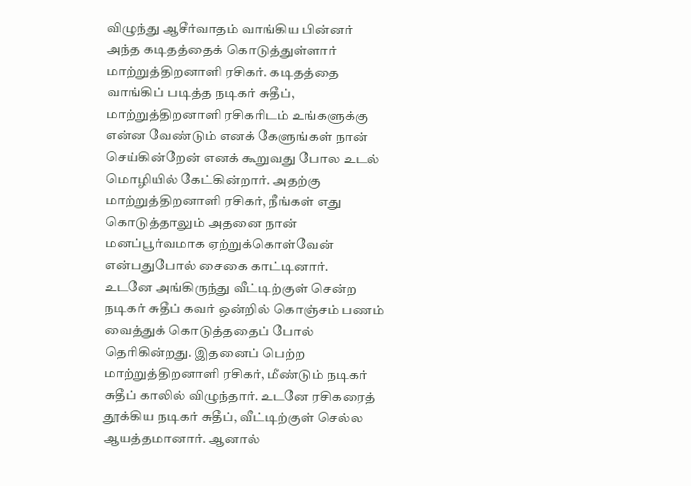விழுந்து ஆசீர்வாதம் வாங்கிய பின்னர் அந்த கடிதத்தைக் கொடுத்துள்ளார் மாற்றுத்திறனாளி ரசிகர். கடிதத்தை வாங்கிப் படித்த நடிகர் சுதீப், மாற்றுத்திறனாளி ரசிகரிடம் உங்களுக்கு என்ன வேண்டும் எனக் கேளுங்கள் நான் செய்கின்றேன் எனக் கூறுவது போல உடல் மொழியில் கேட்கின்றார். அதற்கு மாற்றுத்திறனாளி ரசிகர், நீங்கள் எது கொடுத்தாலும் அதனை நான் மனப்பூர்வமாக ஏற்றுக்கொள்வேன் என்பதுபோல் சைகை காட்டினார்.
உடனே அங்கிருந்து வீட்டிற்குள் சென்ற நடிகர் சுதீப் கவர் ஒன்றில் கொஞ்சம் பணம் வைத்துக் கொடுத்ததைப் போல் தெரிகின்றது. இதனைப் பெற்ற மாற்றுத்திறனாளி ரசிகர், மீண்டும் நடிகர் சுதீப் காலில் விழுந்தார். உடனே ரசிகரைத் தூக்கிய நடிகர் சுதீப், வீட்டிற்குள் செல்ல ஆயத்தமானார். ஆனால்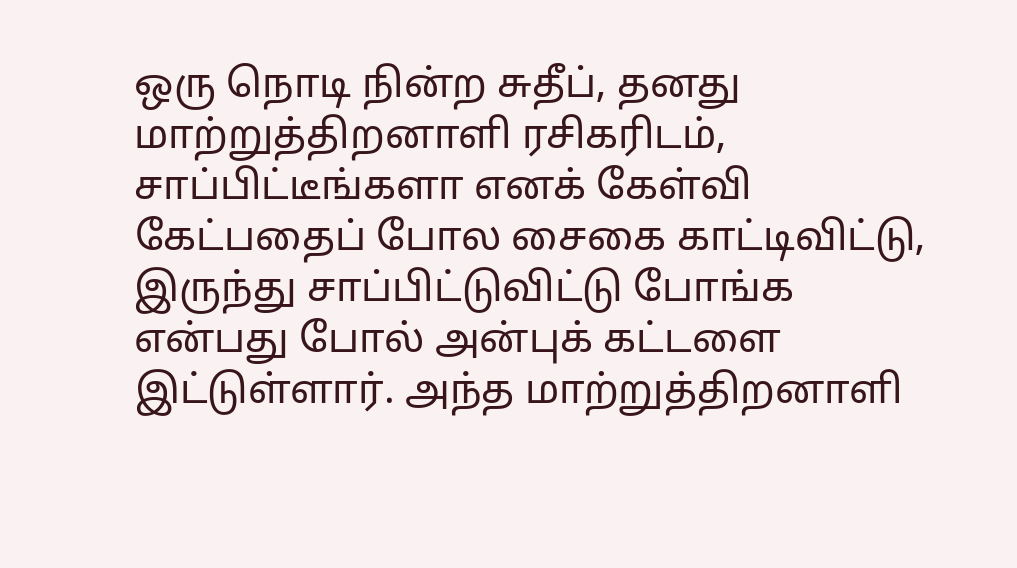ஒரு நொடி நின்ற சுதீப், தனது மாற்றுத்திறனாளி ரசிகரிடம், சாப்பிட்டீங்களா எனக் கேள்வி கேட்பதைப் போல சைகை காட்டிவிட்டு, இருந்து சாப்பிட்டுவிட்டு போங்க என்பது போல் அன்புக் கட்டளை இட்டுள்ளார். அந்த மாற்றுத்திறனாளி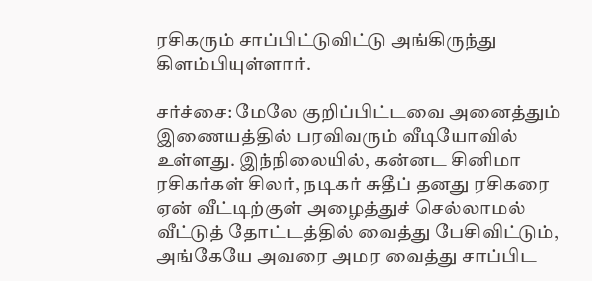ரசிகரும் சாப்பிட்டுவிட்டு அங்கிருந்து கிளம்பியுள்ளார்.

சர்ச்சை: மேலே குறிப்பிட்டவை அனைத்தும் இணையத்தில் பரவிவரும் வீடியோவில் உள்ளது. இந்நிலையில், கன்னட சினிமா ரசிகர்கள் சிலர், நடிகர் சுதீப் தனது ரசிகரை ஏன் வீட்டிற்குள் அழைத்துச் செல்லாமல் வீட்டுத் தோட்டத்தில் வைத்து பேசிவிட்டும், அங்கேயே அவரை அமர வைத்து சாப்பிட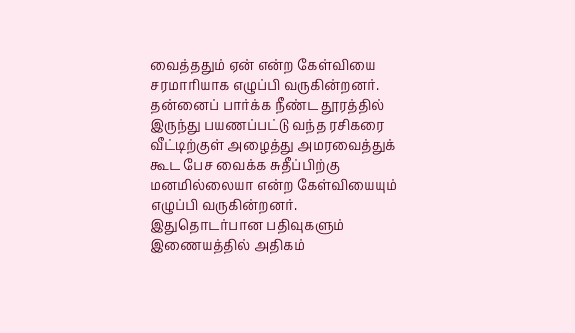வைத்ததும் ஏன் என்ற கேள்வியை சரமாரியாக எழுப்பி வருகின்றனர். தன்னைப் பார்க்க நீண்ட தூரத்தில் இருந்து பயணப்பட்டு வந்த ரசிகரை வீட்டிற்குள் அழைத்து அமரவைத்துக் கூட பேச வைக்க சுதீப்பிற்கு மனமில்லையா என்ற கேள்வியையும் எழுப்பி வருகின்றனர். இதுதொடர்பான பதிவுகளும் இணையத்தில் அதிகம்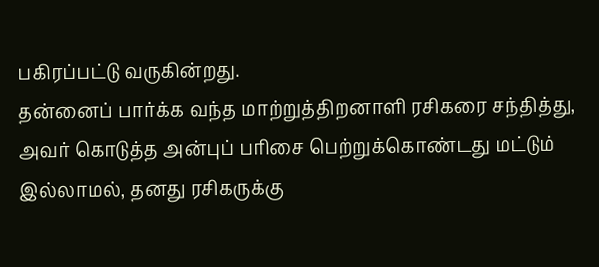பகிரப்பட்டு வருகின்றது.
தன்னைப் பார்க்க வந்த மாற்றுத்திறனாளி ரசிகரை சந்தித்து, அவர் கொடுத்த அன்புப் பரிசை பெற்றுக்கொண்டது மட்டும் இல்லாமல், தனது ரசிகருக்கு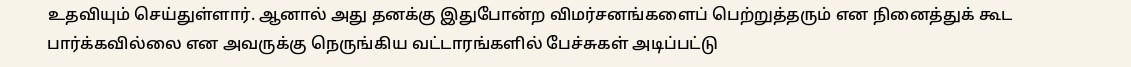உதவியும் செய்துள்ளார். ஆனால் அது தனக்கு இதுபோன்ற விமர்சனங்களைப் பெற்றுத்தரும் என நினைத்துக் கூட பார்க்கவில்லை என அவருக்கு நெருங்கிய வட்டாரங்களில் பேச்சுகள் அடிப்பட்டு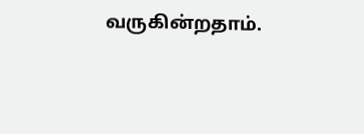வருகின்றதாம்.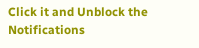Click it and Unblock the Notifications